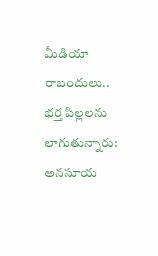మీడియా రాబందులు.. భర్త పిల్లలను లాగుతున్నారు: అనసూయ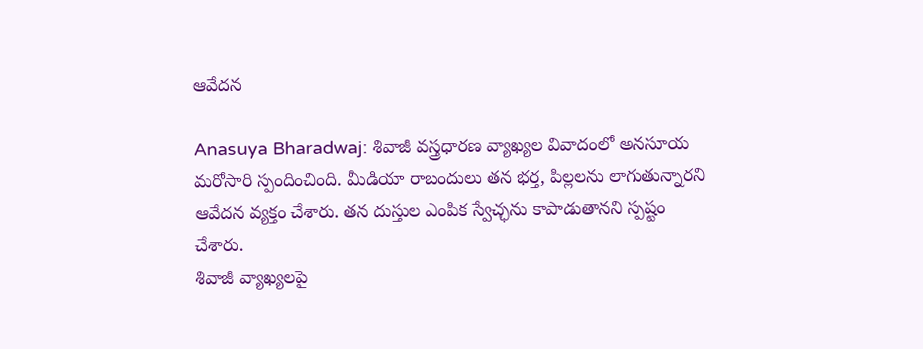ఆవేదన

Anasuya Bharadwaj: శివాజీ వస్త్రధారణ వ్యాఖ్యల వివాదంలో అనసూయ మరోసారి స్పందించింది. మీడియా రాబందులు తన భర్త, పిల్లలను లాగుతున్నారని ఆవేదన వ్యక్తం చేశారు. తన దుస్తుల ఎంపిక స్వేచ్ఛను కాపాడుతానని స్పష్టం చేశారు.
శివాజీ వ్యాఖ్యలపై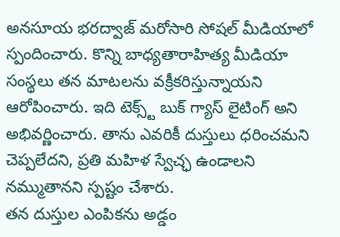అనసూయ భరద్వాజ్ మరోసారి సోషల్ మీడియాలో స్పందించారు. కొన్ని బాధ్యతారాహిత్య మీడియా సంస్థలు తన మాటలను వక్రీకరిస్తున్నాయని ఆరోపించారు. ఇది టెక్స్ట్ బుక్ గ్యాస్ లైటింగ్ అని అభివర్ణించారు. తాను ఎవరికీ దుస్తులు ధరించమని చెప్పలేదని, ప్రతి మహిళ స్వేచ్ఛ ఉండాలని నమ్ముతానని స్పష్టం చేశారు.
తన దుస్తుల ఎంపికను అడ్డం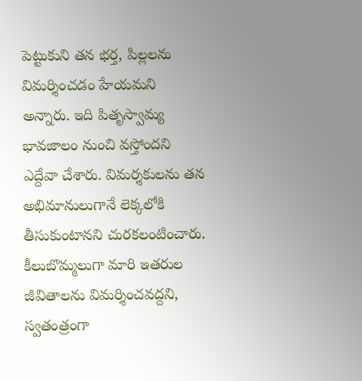పెట్టుకుని తన భర్త, పిల్లలను విమర్శించడం హేయమని అన్నారు. ఇది పితృస్వామ్య భావజాలం నుంచి వస్తోందని ఎద్దేవా చేశారు. విమర్శకులను తన అభిమానులుగానే లెక్కలోకి తీసుకుంటానని చురకలంటించారు. కీలుబొమ్మలుగా మారి ఇతరుల జీవితాలను విమర్శించవద్దని, స్వతంత్రంగా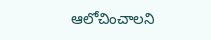ఆలోచించాలని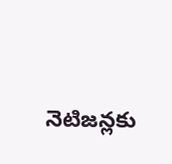నెటిజన్లకు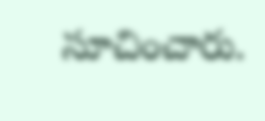సూచించారు.